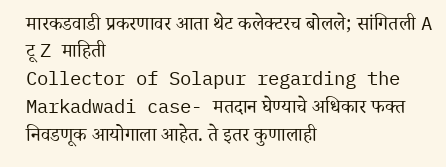मारकडवाडी प्रकरणावर आता थेट कलेक्टरच बोलले; सांगितली A टू Z माहिती
Collector of Solapur regarding the Markadwadi case- मतदान घेण्याचे अधिकार फक्त निवडणूक आयोगाला आहेत. ते इतर कुणालाही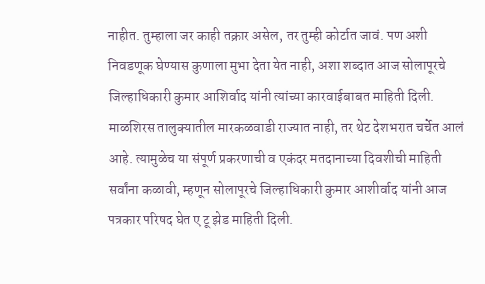नाहीत. तुम्हाला जर काही तक्रार असेल, तर तुम्ही कोर्टात जावं. पण अशी निवडणूक घेण्यास कुणाला मुभा देता येत नाही, अशा शब्दात आज सोलापूरचे जिल्हाधिकारी कुमार आशिर्वाद यांनी त्यांच्या कारवाईबाबत माहिती दिली. माळशिरस तालुक्यातील मारकळवाडी राज्यात नाही, तर थेट देशभरात चर्चेत आलं आहे. त्यामुळेच या संपूर्ण प्रकरणाची व एकंदर मतदानाच्या दिवशीची माहिती सर्वांना कळावी, म्हणून सोलापूरचे जिल्हाधिकारी कुमार आशीर्वाद यांनी आज पत्रकार परिषद घेत ए टू झेड माहिती दिली.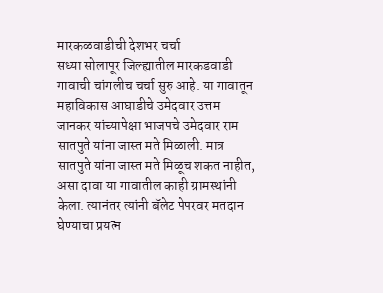मारकळवाडीची देशभर चर्चा
सध्या सोलापूर जिल्ह्यातील मारकडवाडी गावाची चांगलीच चर्चा सुरु आहे. या गावातून महाविकास आघाडीचे उमेदवार उत्तम जानकर यांच्यापेक्षा भाजपचे उमेदवार राम सातपुते यांना जास्त मते मिळाली. मात्र सातपुते यांना जास्त मते मिळूच शकत नाहीत, असा दावा या गावातील काही ग्रामस्थांनी केला. त्यानंतर त्यांनी बॅलेट पेपरवर मतदान घेण्याचा प्रयत्न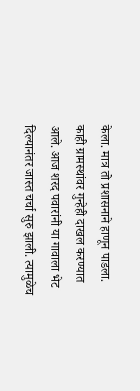केला. मात्र तो प्रशासनाने हाणून पाडला. काही ग्रामस्थांवर गुन्हेही दाखल करण्यात आले. आज शरद पवारांनी या गावाला भेट दिल्यानंतर जास्त चर्चा सुरु झाली. त्यामुळेच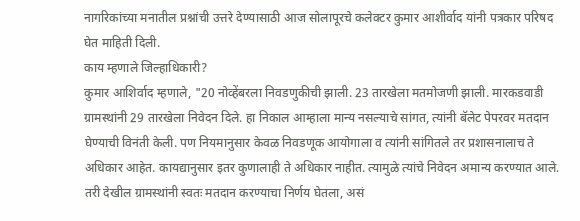नागरिकांच्या मनातील प्रश्नांची उत्तरे देण्यासाठी आज सोलापूरचे कलेक्टर कुमार आशीर्वाद यांनी पत्रकार परिषद घेत माहिती दिली.
काय म्हणाले जिल्हाधिकारी?
कुमार आशिर्वाद म्हणाले, "20 नोव्हेंबरला निवडणुकीची झाली. 23 तारखेला मतमोजणी झाली. मारकडवाडी ग्रामस्थांनी 29 तारखेला निवेदन दिले. हा निकाल आम्हाला मान्य नसल्याचे सांगत, त्यांनी बॅलेट पेपरवर मतदान घेण्याची विनंती केली. पण नियमानुसार केवळ निवडणूक आयोगाला व त्यांनी सांगितले तर प्रशासनालाच ते अधिकार आहेत. कायद्यानुसार इतर कुणालाही ते अधिकार नाहीत. त्यामुळे त्यांचे निवेदन अमान्य करण्यात आले. तरी देखील ग्रामस्थांनी स्वतः मतदान करण्याचा निर्णय घेतला, असं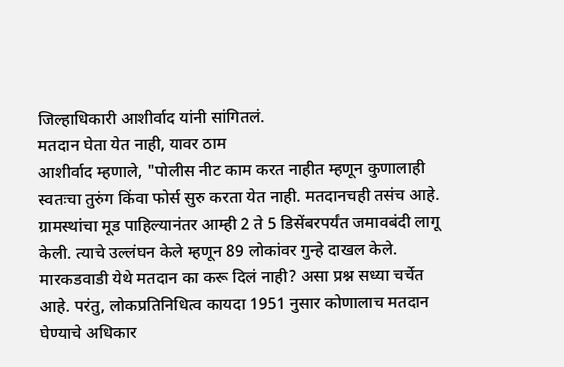जिल्हाधिकारी आशीर्वाद यांनी सांगितलं.
मतदान घेता येत नाही, यावर ठाम
आशीर्वाद म्हणाले, "पोलीस नीट काम करत नाहीत म्हणून कुणालाही स्वतःचा तुरुंग किंवा फोर्स सुरु करता येत नाही. मतदानचही तसंच आहे. ग्रामस्थांचा मूड पाहिल्यानंतर आम्ही 2 ते 5 डिसेंबरपर्यंत जमावबंदी लागू केली. त्याचे उल्लंघन केले म्हणून 89 लोकांवर गुन्हे दाखल केले. मारकडवाडी येथे मतदान का करू दिलं नाही? असा प्रश्न सध्या चर्चेत आहे. परंतु, लोकप्रतिनिधित्व कायदा 1951 नुसार कोणालाच मतदान घेण्याचे अधिकार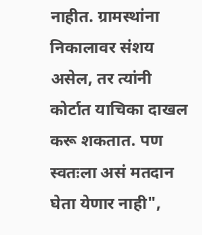नाहीत. ग्रामस्थांना निकालावर संशय असेल, तर त्यांनी कोर्टात याचिका दाखल करू शकतात. पण स्वतःला असं मतदान घेता येणार नाही",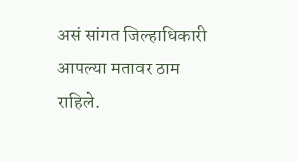असं सांगत जिल्हाधिकारी आपल्या मतावर ठाम राहिले.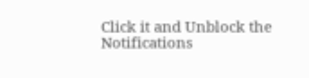Click it and Unblock the Notifications